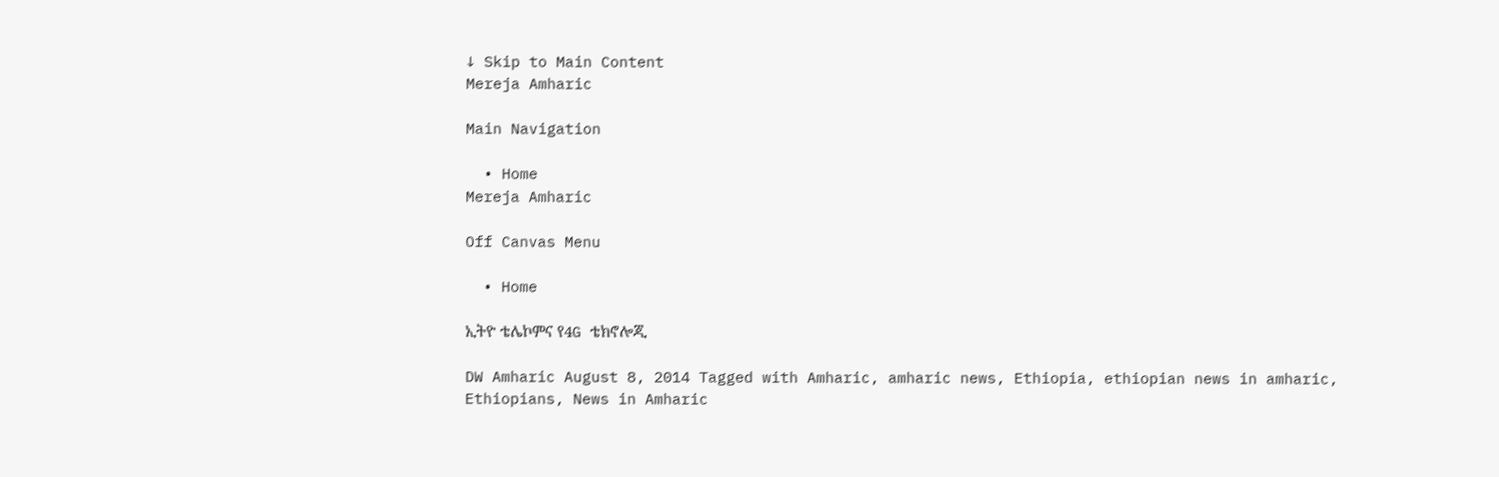↓ Skip to Main Content
Mereja Amharic

Main Navigation

  • Home
Mereja Amharic

Off Canvas Menu

  • Home

ኢትዮ ቴሌኮምና የ4G ቴክኖሎጂ

DW Amharic August 8, 2014 Tagged with Amharic, amharic news, Ethiopia, ethiopian news in amharic, Ethiopians, News in Amharic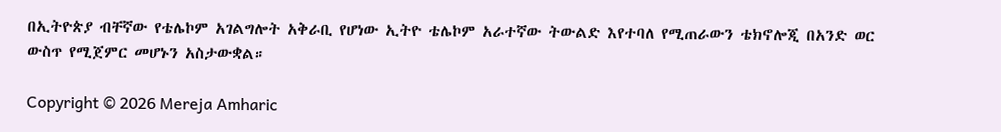በኢትዮጵያ ብቸኛው የቴሌኮም አገልግሎት አቅራቢ የሆነው ኢትዮ ቴሌኮም አራተኛው ትውልድ እየተባለ የሚጠራውን ቴክኖሎጂ በአንድ ወር ውስጥ የሚጀምር መሆኑን አስታውቋል።

Copyright © 2026 Mereja Amharic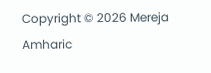Copyright © 2026 Mereja Amharic